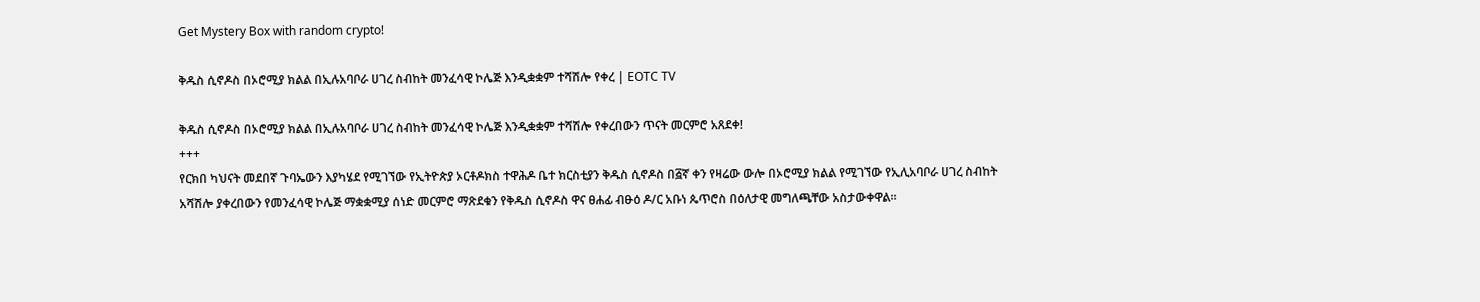Get Mystery Box with random crypto!

ቅዱስ ሲኖዶስ በኦሮሚያ ክልል በኢሉአባቦራ ሀገረ ስብከት መንፈሳዊ ኮሌጅ እንዲቋቋም ተሻሽሎ የቀረ | EOTC TV

ቅዱስ ሲኖዶስ በኦሮሚያ ክልል በኢሉአባቦራ ሀገረ ስብከት መንፈሳዊ ኮሌጅ እንዲቋቋም ተሻሽሎ የቀረበውን ጥናት መርምሮ አጸደቀ!
+++
የርክበ ካህናት መደበኛ ጉባኤውን እያካሄደ የሚገኘው የኢትዮጵያ ኦርቶዶክስ ተዋሕዶ ቤተ ክርስቲያን ቅዱስ ሲኖዶስ በ፭ኛ ቀን የዛሬው ውሎ በኦሮሚያ ክልል የሚገኘው የኢሊአባቦራ ሀገረ ስብከት አሻሽሎ ያቀረበውን የመንፈሳዊ ኮሌጅ ማቋቋሚያ ሰነድ መርምሮ ማጽደቁን የቅዱስ ሲኖዶስ ዋና ፀሐፊ ብፁዕ ዶ/ር አቡነ ጴጥሮስ በዕለታዊ መግለጫቸው አስታውቀዋል።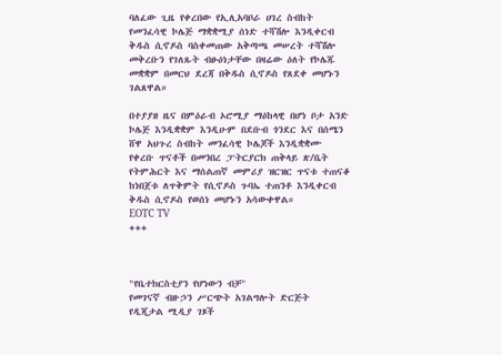ባለፈው ጊዜ የቀረበው የኢሊአባቦራ ሀገረ ስብከት የመንፈሳዊ ኮሌጅ ማቋቋሚያ ሰነድ ተሻሽሎ እንዲቀርብ ቅዱስ ሲኖዶስ ባስቀመጠው አቅጣጫ መሠረት ተሻሽሎ መቅረቡን የገለጹት ብፁዕነታቸው በዛሬው ዕለት የኮሌጁ መቋቋም በመርህ ደረጃ በቅዱስ ሲኖዶስ የጸደቀ መሆኑን ገልጸዋል።

በተያያዘ ዜና በምዕራብ ኦሮሚያ ማዕከላዊ በሆነ ቦታ አንድ ኮሌጅ እንዲቋቋም እንዲሁም በደቡብ ጎንደር እና በሰሜን ሸዋ አህጉረ ስብከት መንፈሳዊ ኮሌጆች እንዲቋቋሙ የቀረቡ ጥናቶች በመንበረ ፓትርያርክ ጠቅላይ ጽ/ቤት የትምሕርት እና ማሰልጠኛ መምሪያ ዝርዝር ጥናቱ ተጠናቆ ከነበጀቱ ለጥቅምት የሲኖዶስ ጉባኤ ተጠንቶ እንዲቀርብ ቅዱስ ሲኖዶስ የወሰነ መሆኑን አሳውቀዋል።
EOTC TV
+++



"የቤተክርስቲያን የሆነውን ብቻ"
የመገናኛ ብዙኃን ሥርጭት አገልግሎት ድርጅት
የዲጂታል ሚዲያ ገጾች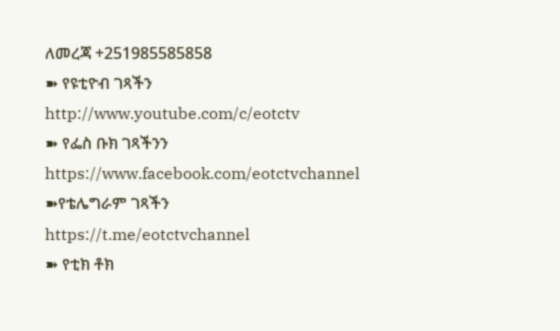ለመረጃ +251985585858
➽ የዩቲዮብ ገጻችን
http://www.youtube.com/c/eotctv
➽ የፌስ ቡክ ገጻችንን
https://www.facebook.com/eotctvchannel
➽የቴሌግራም ገጻችን
https://t.me/eotctvchannel
➽ የቲክ ቶክ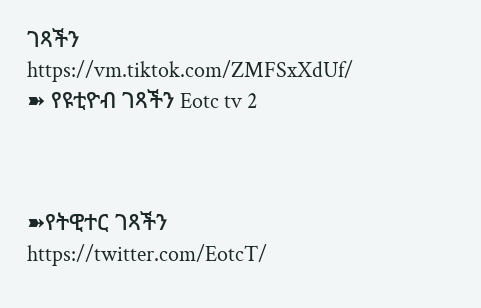ገጻችን
https://vm.tiktok.com/ZMFSxXdUf/
➽ የዩቲዮብ ገጻችን Eotc tv 2



➽የትዊተር ገጻችን
https://twitter.com/EotcT/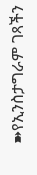➽የኢንስታግራም ገጻችን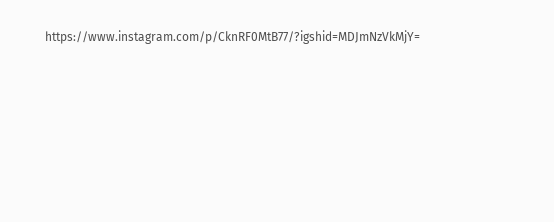https://www.instagram.com/p/CknRF0MtB77/?igshid=MDJmNzVkMjY=